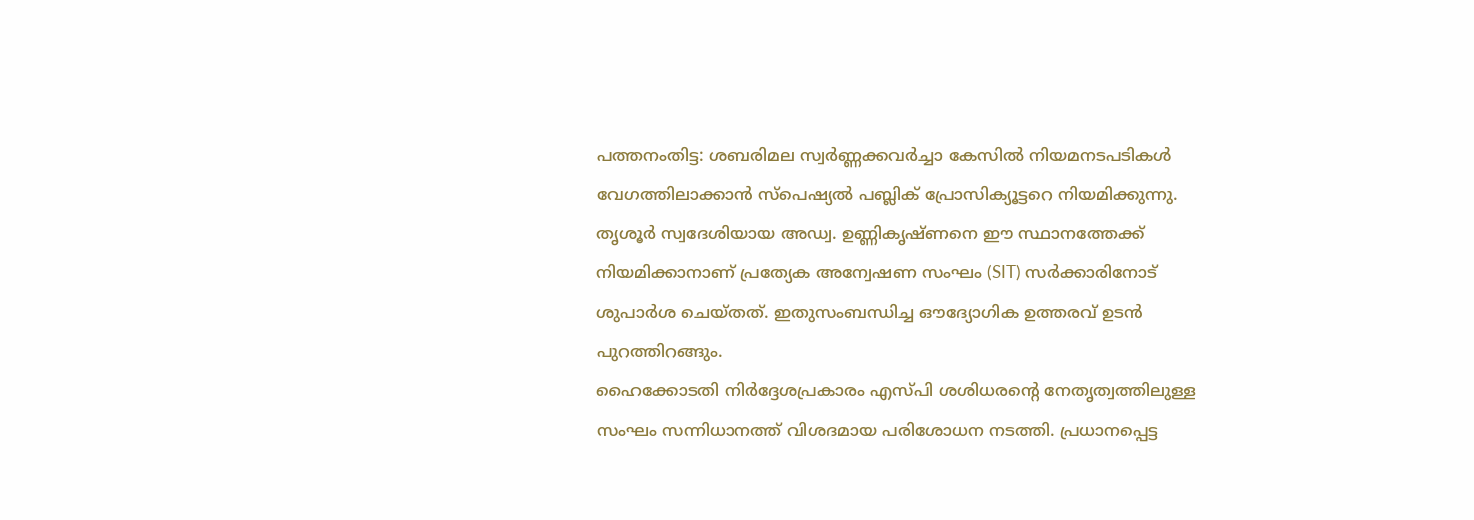പത്തനംതിട്ട: ശബരിമല സ്വർണ്ണക്കവർച്ചാ കേസിൽ നിയമനടപടികൾ വേഗത്തിലാക്കാൻ സ്പെഷ്യൽ പബ്ലിക് പ്രോസിക്യൂട്ടറെ നിയമിക്കുന്നു. തൃശൂർ സ്വദേശിയായ അഡ്വ. ഉണ്ണികൃഷ്ണനെ ഈ സ്ഥാനത്തേക്ക് നിയമിക്കാനാണ് പ്രത്യേക അന്വേഷണ സംഘം (SIT) സർക്കാരിനോട് ശുപാർശ ചെയ്തത്. ഇതുസംബന്ധിച്ച ഔദ്യോഗിക ഉത്തരവ് ഉടൻ പുറത്തിറങ്ങും.
ഹൈക്കോടതി നിർദ്ദേശപ്രകാരം എസ്പി ശശിധരന്റെ നേതൃത്വത്തിലുള്ള സംഘം സന്നിധാനത്ത് വിശദമായ പരിശോധന നടത്തി. പ്രധാനപ്പെട്ട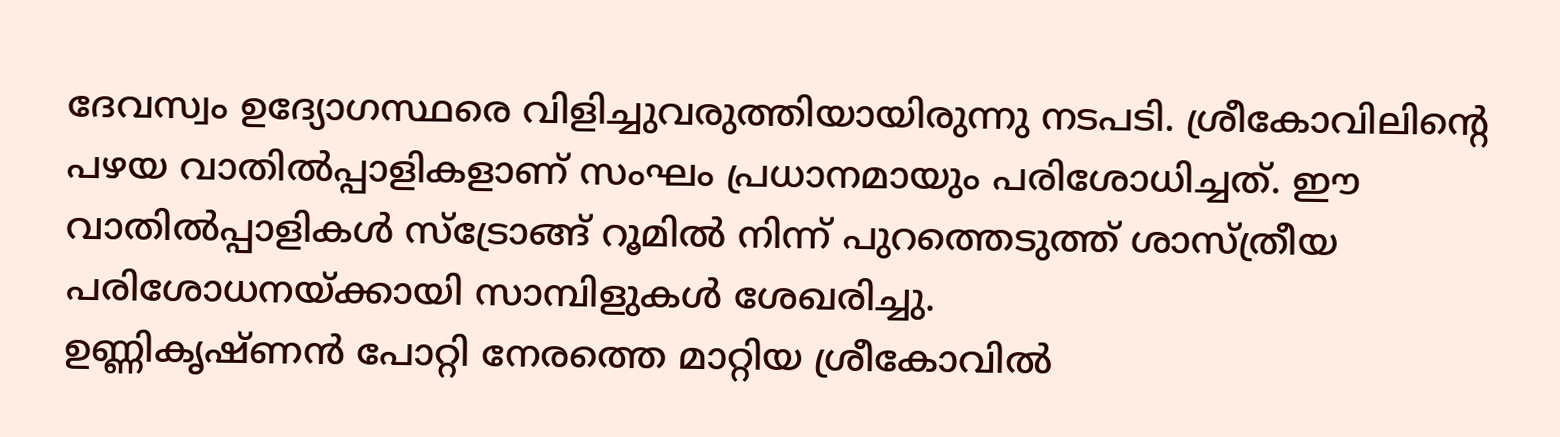ദേവസ്വം ഉദ്യോഗസ്ഥരെ വിളിച്ചുവരുത്തിയായിരുന്നു നടപടി. ശ്രീകോവിലിന്റെ പഴയ വാതിൽപ്പാളികളാണ് സംഘം പ്രധാനമായും പരിശോധിച്ചത്. ഈ വാതിൽപ്പാളികൾ സ്ട്രോങ്ങ് റൂമിൽ നിന്ന് പുറത്തെടുത്ത് ശാസ്ത്രീയ പരിശോധനയ്ക്കായി സാമ്പിളുകൾ ശേഖരിച്ചു.
ഉണ്ണികൃഷ്ണൻ പോറ്റി നേരത്തെ മാറ്റിയ ശ്രീകോവിൽ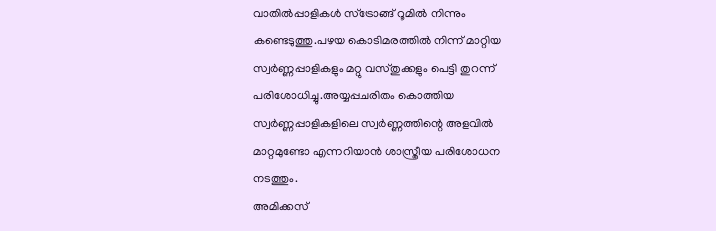വാതിൽപ്പാളികൾ സ്ട്രോങ്ങ് റൂമിൽ നിന്നും കണ്ടെടുത്തു.പഴയ കൊടിമരത്തിൽ നിന്ന് മാറ്റിയ സ്വർണ്ണപ്പാളികളും മറ്റു വസ്തുക്കളും പെട്ടി തുറന്ന് പരിശോധിച്ചു.അയ്യപ്പചരിതം കൊത്തിയ സ്വർണ്ണപ്പാളികളിലെ സ്വർണ്ണത്തിന്റെ അളവിൽ മാറ്റമുണ്ടോ എന്നറിയാൻ ശാസ്ത്രീയ പരിശോധന നടത്തും.
അമിക്കസ്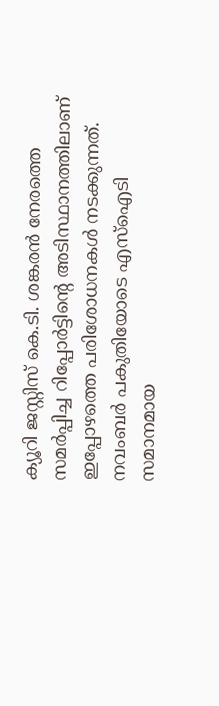ക്യൂറി ജസ്റ്റിസ് കെ.ടി. ശങ്കരൻ നേരത്തെ സമർപ്പിച്ച റിപ്പോർട്ടിന്റെ അടിസ്ഥാനത്തിലാണ് ഇപ്പോഴത്തെ പരിശോധനകൾ നടക്കുന്നത്. നവംബർ പകുതിയോടെ എസ്ഐടി സമാനമായ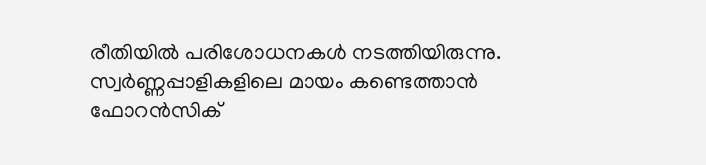രീതിയിൽ പരിശോധനകൾ നടത്തിയിരുന്നു. സ്വർണ്ണപ്പാളികളിലെ മായം കണ്ടെത്താൻ ഫോറൻസിക്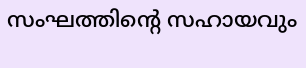സംഘത്തിന്റെ സഹായവും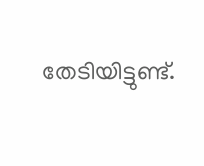തേടിയിട്ടുണ്ട്.